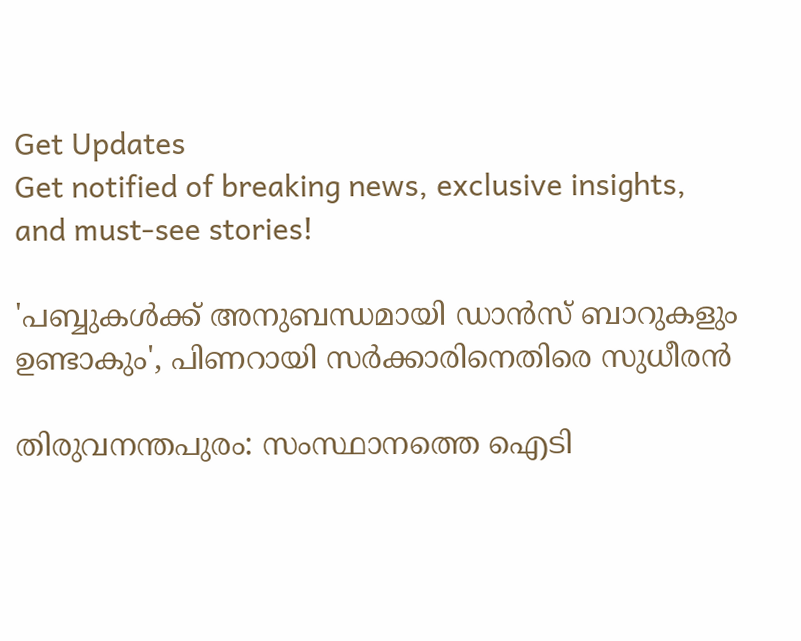Get Updates
Get notified of breaking news, exclusive insights, and must-see stories!

'പബ്ബുകള്‍ക്ക് അനുബന്ധമായി ഡാന്‍സ് ബാറുകളും ഉണ്ടാകും', പിണറായി സർക്കാരിനെതിരെ സുധീരൻ

തിരുവനന്തപുരം: സംസ്ഥാനത്തെ ഐടി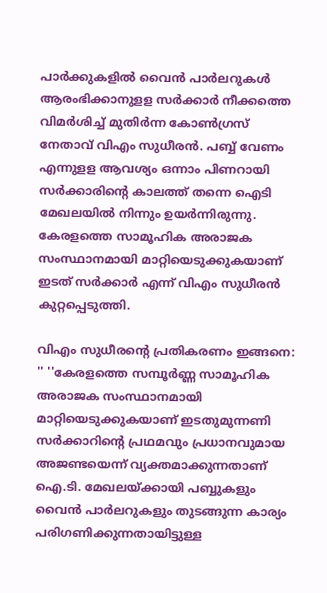പാര്‍ക്കുകളില്‍ വൈന്‍ പാര്‍ലറുകള്‍ ആരംഭിക്കാനുളള സര്‍ക്കാര്‍ നീക്കത്തെ വിമര്‍ശിച്ച് മുതിര്‍ന്ന കോണ്‍ഗ്രസ് നേതാവ് വിഎം സുധീരന്‍. പബ്ബ് വേണം എന്നുളള ആവശ്യം ഒന്നാം പിണറായി സര്‍ക്കാരിന്റെ കാലത്ത് തന്നെ ഐടി മേഖലയില്‍ നിന്നും ഉയര്‍ന്നിരുന്നു. കേരളത്തെ സാമൂഹിക അരാജക സംസ്ഥാനമായി മാറ്റിയെടുക്കുകയാണ് ഇടത് സർക്കാർ എന്ന് വിഎം സുധീരൻ കുറ്റപ്പെടുത്തി.

വിഎം സുധീരന്റെ പ്രതികരണം ഇങ്ങനെ: '' ''കേരളത്തെ സമ്പൂര്‍ണ്ണ സാമൂഹിക അരാജക സംസ്ഥാനമായി മാറ്റിയെടുക്കുകയാണ് ഇടതുമുന്നണി സര്‍ക്കാറിന്റെ പ്രഥമവും പ്രധാനവുമായ അജണ്ടയെന്ന് വ്യക്തമാക്കുന്നതാണ് ഐ.ടി. മേഖലയ്ക്കായി പബ്ബുകളും വൈന്‍ പാര്‍ലറുകളും തുടങ്ങുന്ന കാര്യം പരിഗണിക്കുന്നതായിട്ടുള്ള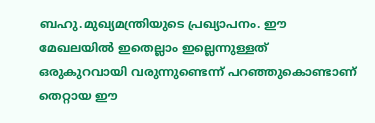ബഹു.മുഖ്യമന്ത്രിയുടെ പ്രഖ്യാപനം. ഈ മേഖലയില്‍ ഇതെല്ലാം ഇല്ലെന്നുള്ളത് ഒരുകുറവായി വരുന്നുണ്ടെന്ന് പറഞ്ഞുകൊണ്ടാണ് തെറ്റായ ഈ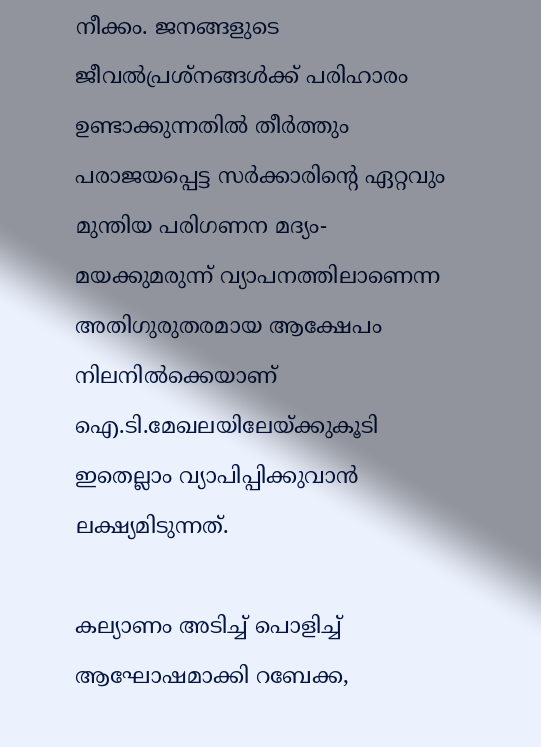നീക്കം. ജനങ്ങളുടെ ജീവല്‍പ്രശ്നങ്ങള്‍ക്ക് പരിഹാരം ഉണ്ടാക്കുന്നതില്‍ തീര്‍ത്തും പരാജയപ്പെട്ട സര്‍ക്കാരിന്റെ ഏറ്റവും മുന്തിയ പരിഗണന മദ്യം-മയക്കുമരുന്ന് വ്യാപനത്തിലാണെന്ന അതിഗുരുതരമായ ആക്ഷേപം നിലനില്‍ക്കെയാണ് ഐ.ടി.മേഖലയിലേയ്ക്കുകൂടി ഇതെല്ലാം വ്യാപിപ്പിക്കുവാന്‍ ലക്ഷ്യമിടുന്നത്.

കല്യാണം അടിച്ച് പൊളിച്ച് ആഘോഷമാക്കി റബേക്ക,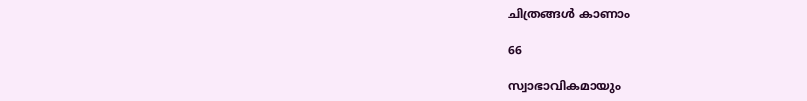ചിത്രങ്ങൾ കാണാം

66

സ്വാഭാവികമായും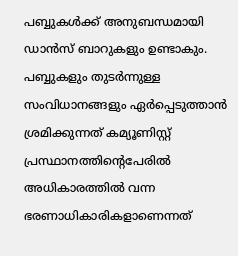പബ്ബുകള്‍ക്ക് അനുബന്ധമായി ഡാന്‍സ് ബാറുകളും ഉണ്ടാകും. പബ്ബുകളും തുടര്‍ന്നുള്ള സംവിധാനങ്ങളും ഏര്‍പ്പെടുത്താന്‍ ശ്രമിക്കുന്നത് കമ്യൂണിസ്റ്റ് പ്രസ്ഥാനത്തിന്റെപേരില്‍ അധികാരത്തില്‍ വന്ന ഭരണാധികാരികളാണെന്നത്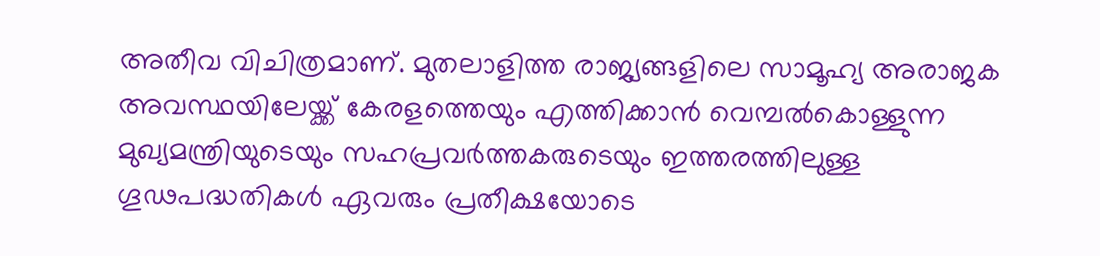അതീവ വിചിത്രമാണ്. മുതലാളിത്ത രാജ്യങ്ങളിലെ സാമൂഹ്യ അരാജക അവസ്ഥയിലേയ്ക്ക് കേരളത്തെയും എത്തിക്കാന്‍ വെമ്പല്‍കൊള്ളുന്ന മുഖ്യമന്ത്രിയുടെയും സഹപ്രവര്‍ത്തകരുടെയും ഇത്തരത്തിലുള്ള ഗൂഢപദ്ധതികള്‍ ഏവരും പ്രതീക്ഷയോടെ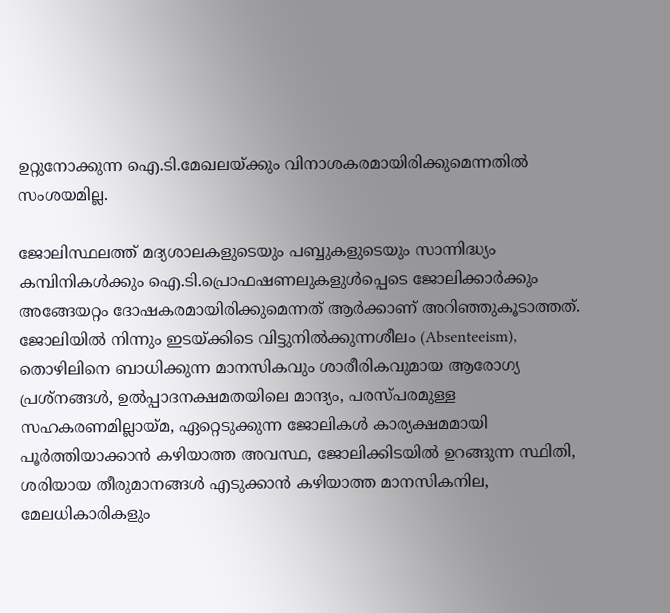ഉറ്റുനോക്കുന്ന ഐ.ടി.മേഖലയ്ക്കും വിനാശകരമായിരിക്കുമെന്നതില്‍ സംശയമില്ല.

ജോലിസ്ഥലത്ത് മദ്യശാലകളുടെയും പബ്ബുകളുടെയും സാന്നിദ്ധ്യം കമ്പിനികള്‍ക്കും ഐ.ടി.പ്രൊഫഷണലുകളുള്‍പ്പെടെ ജോലിക്കാര്‍ക്കും അങ്ങേയറ്റം ദോഷകരമായിരിക്കുമെന്നത് ആര്‍ക്കാണ് അറിഞ്ഞുകൂടാത്തത്. ജോലിയില്‍ നിന്നും ഇടയ്ക്കിടെ വിട്ടുനില്‍ക്കുന്നശീലം (Absenteeism), തൊഴിലിനെ ബാധിക്കുന്ന മാനസികവും ശാരീരികവുമായ ആരോഗ്യ പ്രശ്നങ്ങള്‍, ഉല്‍പ്പാദനക്ഷമതയിലെ മാന്ദ്യം, പരസ്പരമുള്ള സഹകരണമില്ലായ്മ, ഏറ്റെടുക്കുന്ന ജോലികള്‍ കാര്യക്ഷമമായി പൂര്‍ത്തിയാക്കാന്‍ കഴിയാത്ത അവസ്ഥ, ജോലിക്കിടയില്‍ ഉറങ്ങുന്ന സ്ഥിതി, ശരിയായ തീരുമാനങ്ങള്‍ എടുക്കാന്‍ കഴിയാത്ത മാനസികനില, മേലധികാരികളും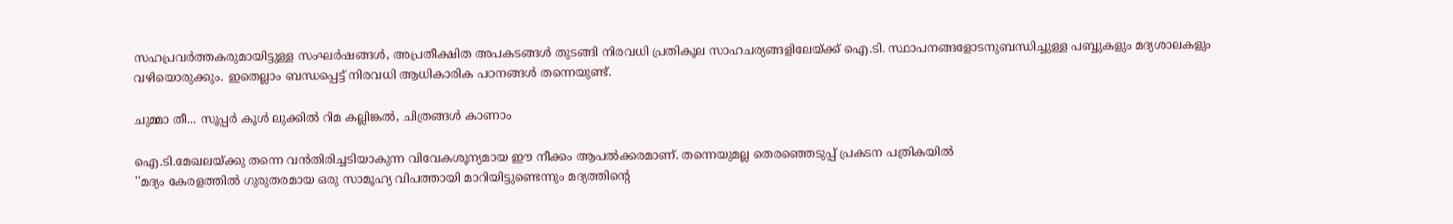സഹപ്രവര്‍ത്തകരുമായിട്ടുള്ള സംഘര്‍ഷങ്ങള്‍, അപ്രതീക്ഷിത അപകടങ്ങള്‍ തുടങ്ങി നിരവധി പ്രതികൂല സാഹചര്യങ്ങളിലേയ്ക്ക് ഐ.ടി. സ്ഥാപനങ്ങളോടനുബന്ധിച്ചുള്ള പബ്ബുകളും മദ്യശാലകളും വഴിയൊരുക്കും. ഇതെല്ലാം ബന്ധപ്പെട്ട് നിരവധി ആധികാരിക പഠനങ്ങള്‍ തന്നെയുണ്ട്.

ചുമ്മാ തീ... സൂപ്പർ കൂൾ ലുക്കിൽ റിമ കല്ലിങ്കൽ, ചിത്രങ്ങൾ കാണാം

ഐ.ടി.മേഖലയ്ക്കു തന്നെ വന്‍തിരിച്ചടിയാകുന്ന വിവേകശൂന്യമായ ഈ നീക്കം ആപല്‍ക്കരമാണ്. തന്നെയുമല്ല തെരഞ്ഞെടുപ്പ് പ്രകടന പത്രികയില്‍
''മദ്യം കേരളത്തില്‍ ഗുരുതരമായ ഒരു സാമൂഹ്യ വിപത്തായി മാറിയിട്ടുണ്ടെന്നും മദ്യത്തിന്റെ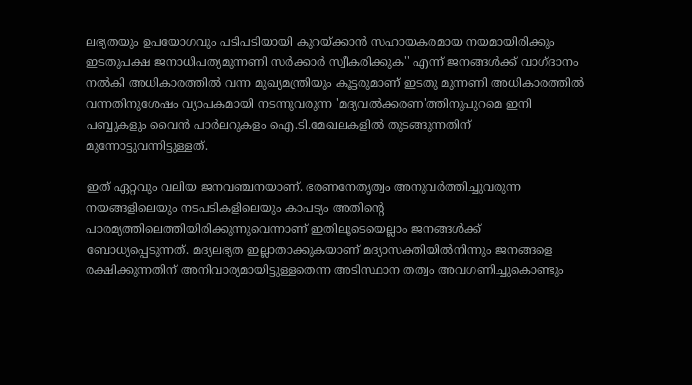ലഭ്യതയും ഉപയോഗവും പടിപടിയായി കുറയ്ക്കാന്‍ സഹായകരമായ നയമായിരിക്കും ഇടതുപക്ഷ ജനാധിപത്യമുന്നണി സര്‍ക്കാര്‍ സ്വീകരിക്കുക'' എന്ന് ജനങ്ങള്‍ക്ക് വാഗ്ദാനം നല്‍കി അധികാരത്തില്‍ വന്ന മുഖ്യമന്ത്രിയും കൂട്ടരുമാണ് ഇടതു മുന്നണി അധികാരത്തില്‍ വന്നതിനുശേഷം വ്യാപകമായി നടന്നുവരുന്ന 'മദ്യവല്‍ക്കരണ'ത്തിനുപുറമെ ഇനി പബ്ബുകളും വൈന്‍ പാര്‍ലറുകളം ഐ.ടി.മേഖലകളില്‍ തുടങ്ങുന്നതിന് മുന്നോട്ടുവന്നിട്ടുള്ളത്.

ഇത് ഏറ്റവും വലിയ ജനവഞ്ചനയാണ്. ഭരണനേതൃത്വം അനുവര്‍ത്തിച്ചുവരുന്ന നയങ്ങളിലെയും നടപടികളിലെയും കാപട്യം അതിന്റെ പാരമ്യത്തിലെത്തിയിരിക്കുന്നുവെന്നാണ് ഇതിലൂടെയെല്ലാം ജനങ്ങള്‍ക്ക് ബോധ്യപ്പെടുന്നത്. മദ്യലഭ്യത ഇല്ലാതാക്കുകയാണ് മദ്യാസക്തിയില്‍നിന്നും ജനങ്ങളെ രക്ഷിക്കുന്നതിന് അനിവാര്യമായിട്ടുള്ളതെന്ന അടിസ്ഥാന തത്വം അവഗണിച്ചുകൊണ്ടും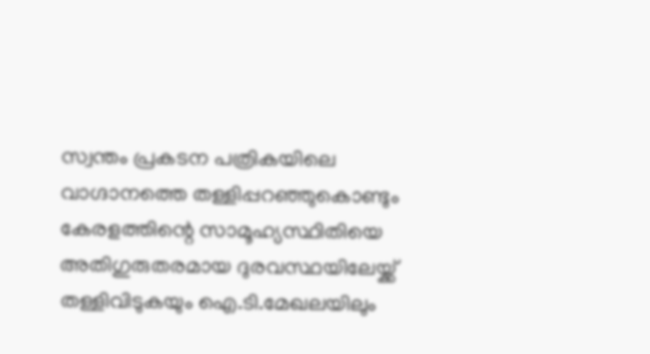സ്വന്തം പ്രകടന പത്രികയിലെ വാഗ്ദാനത്തെ തള്ളിപ്പറഞ്ഞുകൊണ്ടും കേരളത്തിന്റെ സാമൂഹ്യസ്ഥിതിയെ അതിഗുരുതരമായ ദുരവസ്ഥയിലേയ്ക്ക് തള്ളിവിടുകയും ഐ.ടി.മേഖലയിലും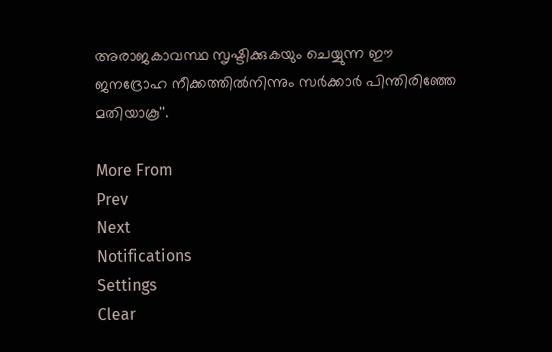അരാജകാവസ്ഥ സൃഷ്ടിക്കുകയും ചെയ്യുന്ന ഈ ജനദ്രോഹ നീക്കത്തില്‍നിന്നും സര്‍ക്കാര്‍ പിന്തിരിഞ്ഞേ മതിയാകൂ''.

More From
Prev
Next
Notifications
Settings
Clear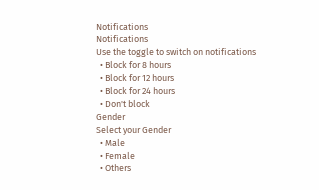Notifications
Notifications
Use the toggle to switch on notifications
  • Block for 8 hours
  • Block for 12 hours
  • Block for 24 hours
  • Don't block
Gender
Select your Gender
  • Male
  • Female
  • Others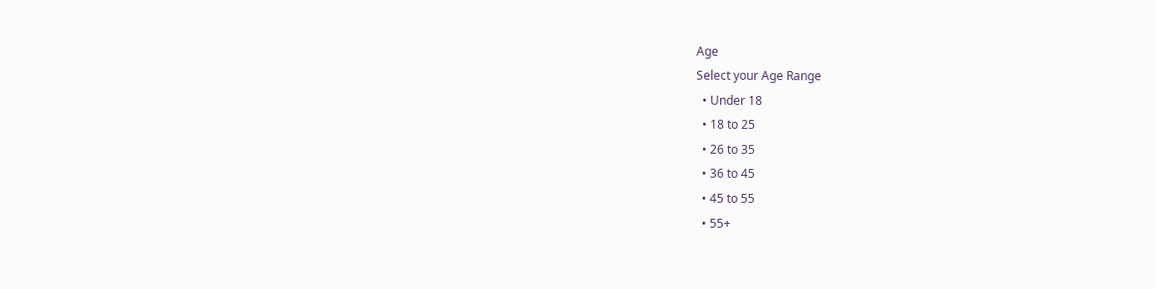Age
Select your Age Range
  • Under 18
  • 18 to 25
  • 26 to 35
  • 36 to 45
  • 45 to 55
  • 55+